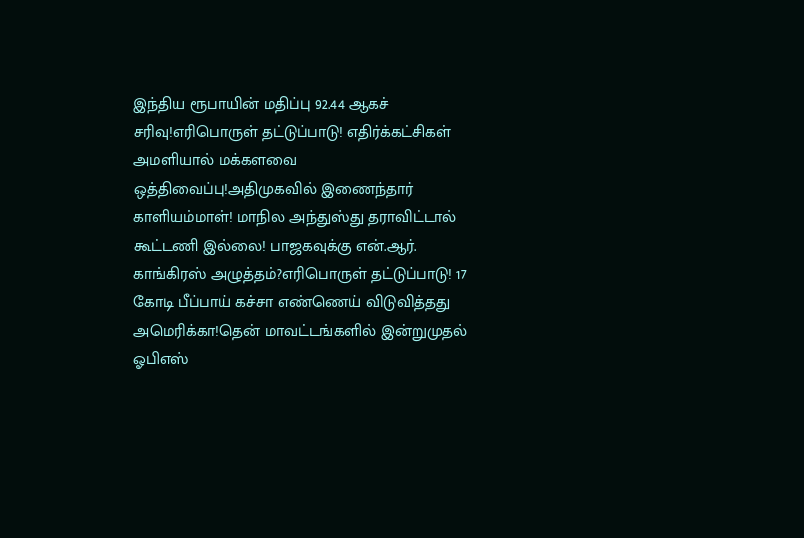இந்திய ரூபாயின் மதிப்பு 92.44 ஆகச் சரிவு!எரிபொருள் தட்டுப்பாடு! எதிர்க்கட்சிகள் அமளியால் மக்களவை ஒத்திவைப்பு!அதிமுகவில் இணைந்தார் காளியம்மாள்! மாநில அந்துஸ்து தராவிட்டால் கூட்டணி இல்லை! பாஜகவுக்கு என்.ஆர். காங்கிரஸ் அழுத்தம்?எரிபொருள் தட்டுப்பாடு! 17 கோடி பீப்பாய் கச்சா எண்ணெய் விடுவித்தது அமெரிக்கா!தென் மாவட்டங்களில் இன்றுமுதல் ஓபிஎஸ்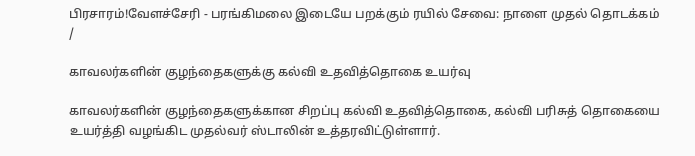பிரசாரம்!வேளச்சேரி - பரங்கிமலை இடையே பறக்கும் ரயில் சேவை: நாளை முதல் தொடக்கம்
/

காவலர்களின் குழந்தைகளுக்கு கல்வி உதவித்தொகை உயர்வு

காவலர்களின் குழந்தைகளுக்கான சிறப்பு கல்வி உதவித்தொகை, கல்வி பரிசுத் தொகையை உயர்த்தி வழங்கிட முதல்வர் ஸ்டாலின் உத்தரவிட்டுள்ளார்.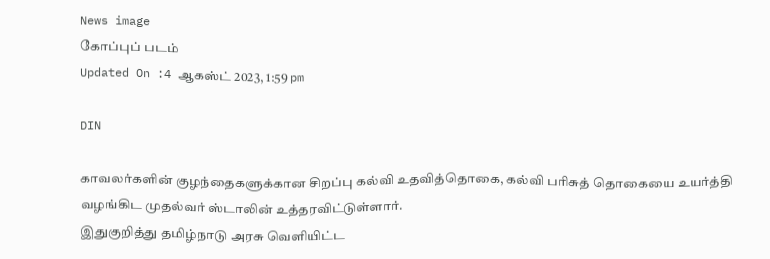News image
கோப்புப் படம்
Updated On :4 ஆகஸ்ட் 2023, 1:59 pm

DIN

காவலர்களின் குழந்தைகளுக்கான சிறப்பு கல்வி உதவித்தொகை, கல்வி பரிசுத் தொகையை உயர்த்தி வழங்கிட முதல்வர் ஸ்டாலின் உத்தரவிட்டுள்ளார்.
இதுகுறித்து தமிழ்நாடு அரசு வெளியிட்ட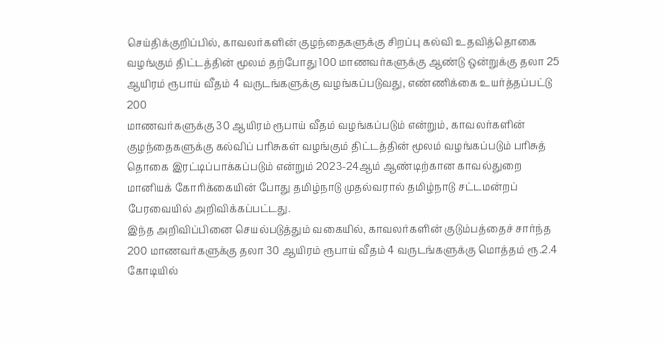செய்திக்குறிப்பில், காவலர்களின்‌ குழந்தைகளுக்கு சிறப்பு கல்வி உதவித்தொகை வழங்கும்‌ திட்டத்தின்‌ மூலம்‌ தற்போது 100 மாணவர்களுக்கு ஆண்டு ஒன்றுக்கு தலா 25 ஆயிரம்‌ ரூபாய்‌ வீதம்‌ 4 வருடங்களுக்கு வழங்கப்படுவது, எண்ணிக்கை உயர்த்தப்பட்டு 200
மாணவர்களுக்கு 30 ஆயிரம்‌ ரூபாய்‌ வீதம்‌ வழங்கப்படும்‌ என்றும்‌, காவலர்களின்‌ குழந்தைகளுக்கு கல்விப்‌ பரிசுகள்‌ வழங்கும்‌ திட்டத்தின்‌ மூலம்‌ வழங்கப்படும்‌ பரிசுத்‌ தொகை இரட்டிப்பாக்கப்படும்‌ என்றும்‌ 2023-24ஆம்‌ ஆண்டிற்கான காவல்துறை மானியக்‌ கோரிக்கையின்‌ போது தமிழ்நாடு முதல்வரால் தமிழ்நாடு சட்டமன்றப்‌ பேரவையில்‌ அறிவிக்கப்பட்டது.
இந்த அறிவிப்பினை செயல்படுத்தும்‌ வகையில்‌, காவலர்களின்‌ குடும்பத்தைச்‌ சார்ந்த 200 மாணவர்களுக்கு தலா 30 ஆயிரம்‌ ரூபாய்‌ வீதம்‌ 4 வருடங்களுக்கு மொத்தம் ரூ.2.4 கோடியில்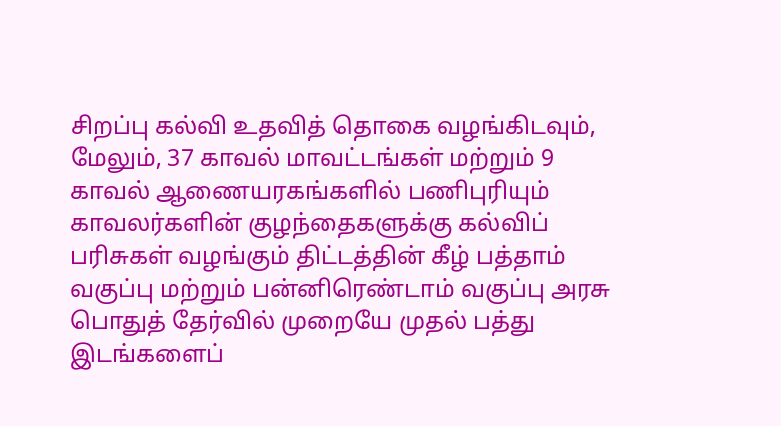சிறப்பு கல்வி உதவித்‌ தொகை வழங்கிடவும், மேலும்‌, 37 காவல் மாவட்டங்கள்‌ மற்றும்‌ 9 காவல்‌ ஆணையரகங்களில் பணிபுரியும்
காவலர்களின்‌ குழந்தைகளுக்கு கல்விப்‌ பரிசுகள்‌ வழங்கும்‌ திட்டத்தின் கீழ் பத்தாம்‌ வகுப்பு மற்றும் பன்னிரெண்டாம் வகுப்பு அரசு பொதுத்‌ தேர்வில்‌ முறையே முதல் பத்து இடங்களைப்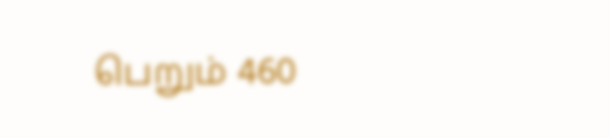பெறும்‌ 460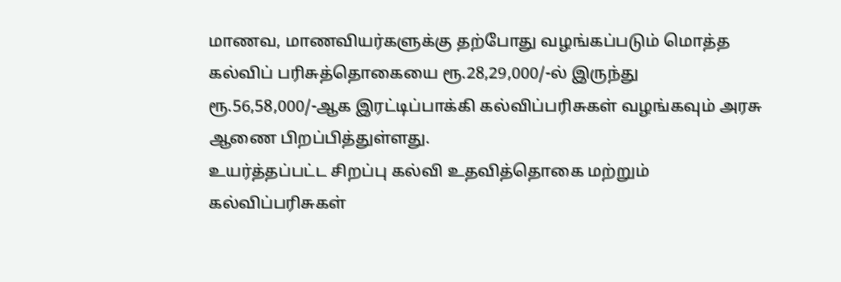மாணவ, மாணவியர்களுக்கு தற்போது வழங்கப்படும் மொத்த கல்விப் பரிசுத்தொகையை ரூ.28,29,000/-ல் இருந்து ரூ.56,58,000/-ஆக இரட்டிப்பாக்கி கல்விப்பரிசுகள் வழங்கவும் அரசு ஆணை பிறப்பித்துள்ளது.
உயர்த்தப்பட்ட சிறப்பு கல்வி உதவித்தொகை மற்றும் கல்விப்பரிசுகள்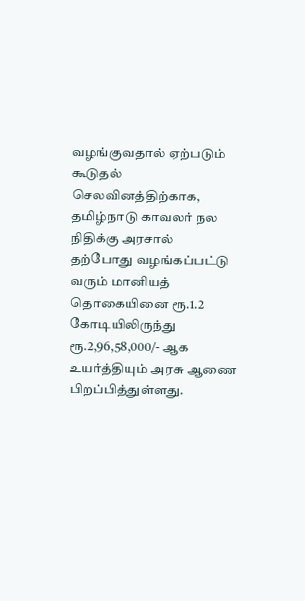வழங்குவதால் ஏற்படும் கூடுதல் செலவினத்திற்காக, தமிழ்நாடு காவலர் நல நிதிக்கு அரசால் தற்போது வழங்கப்பட்டு வரும் மானியத் தொகையினை ரூ.1.2 கோடியிலிருந்து ரூ.2,96,58,000/- ஆக உயர்த்தியும் அரசு ஆணை பிறப்பித்துள்ளது.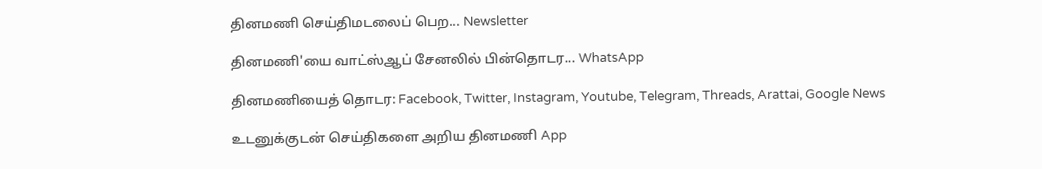தினமணி செய்திமடலைப் பெற... Newsletter

தினமணி'யை வாட்ஸ்ஆப் சேனலில் பின்தொடர... WhatsApp

தினமணியைத் தொடர: Facebook, Twitter, Instagram, Youtube, Telegram, Threads, Arattai, Google News

உடனுக்குடன் செய்திகளை அறிய தினமணி App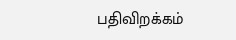பதிவிறக்கம்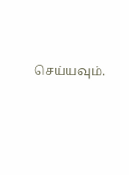செய்யவும்.